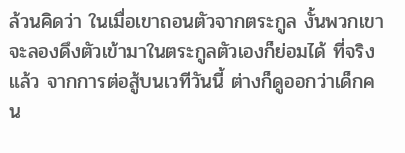ล้วนคิดว่า ในเมื่อเขาถอนตัวจากตระกูล งั้นพวกเขาจะลองดึงตัวเข้ามาในตระกูลตัวเองก็ย่อมได้ ที่จริงแล้ว จากการต่อสู้บนเวทีวันนี้ ต่างก็ดูออกว่าเด็กคน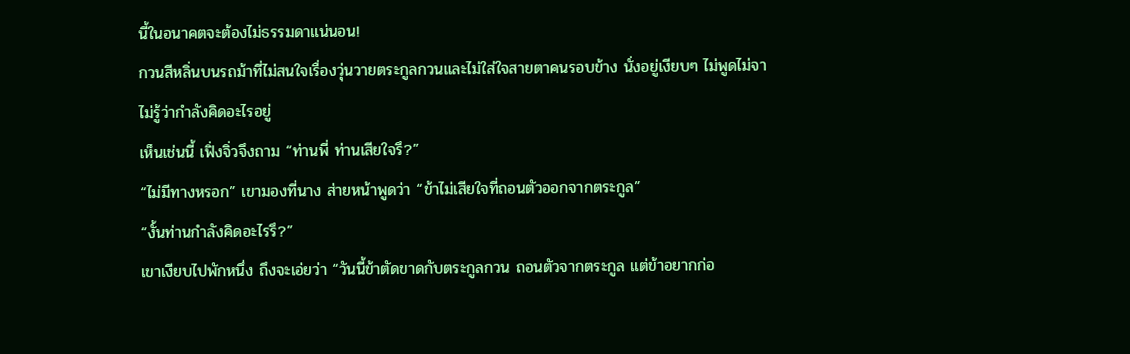นี้ในอนาคตจะต้องไม่ธรรมดาแน่นอน!
กวนสีหลิ่นบนรถม้าที่ไม่สนใจเรื่องวุ่นวายตระกูลกวนและไม่ใส่ใจสายตาคนรอบข้าง นั่งอยู่เงียบๆ ไม่พูดไม่จา ไม่รู้ว่ากำลังคิดอะไรอยู่
เห็นเช่นนี้ เฟิ่งจิ่วจึงถาม “ท่านพี่ ท่านเสียใจรึ?”
“ไม่มีทางหรอก” เขามองที่นาง ส่ายหน้าพูดว่า “ข้าไม่เสียใจที่ถอนตัวออกจากตระกูล”
“งั้นท่านกำลังคิดอะไรรึ?”
เขาเงียบไปพักหนึ่ง ถึงจะเอ่ยว่า “วันนี้ข้าตัดขาดกับตระกูลกวน ถอนตัวจากตระกูล แต่ข้าอยากก่อ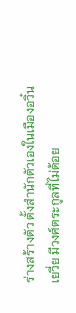ร่างสร้างตัว ตั้งสำนักตัวเองในเมืองอวิ๋นเยวี่ย มีวงศ์ตระกูลที่ไม่ด้อย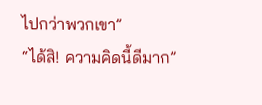ไปกว่าพวกเขา”
“ได้สิ! ความคิดนี้ดีมาก”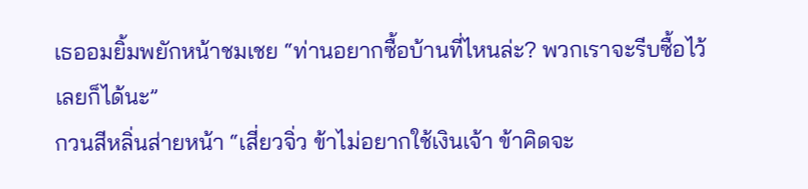เธออมยิ้มพยักหน้าชมเชย “ท่านอยากซื้อบ้านที่ไหนล่ะ? พวกเราจะรีบซื้อไว้เลยก็ได้นะ”
กวนสีหลิ่นส่ายหน้า “เสี่ยวจิ่ว ข้าไม่อยากใช้เงินเจ้า ข้าคิดจะ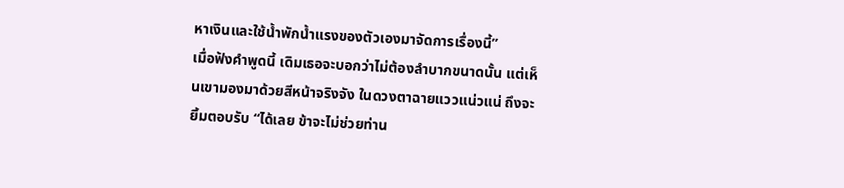หาเงินและใช้น้ำพักน้ำแรงของตัวเองมาจัดการเรื่องนี้”
เมื่อฟังคำพูดนี้ เดิมเธอจะบอกว่าไม่ต้องลำบากขนาดนั้น แต่เห็นเขามองมาด้วยสีหน้าจริงจัง ในดวงตาฉายแววแน่วแน่ ถึงจะยิ้มตอบรับ “ได้เลย ข้าจะไม่ช่วยท่าน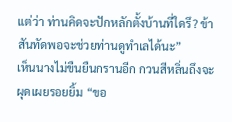แต่ว่า ท่านคิดจะปักหลักตั้งบ้านที่ใดรึ? ข้าสันทัดพอจะช่วยท่านดูทำเลได้นะ”
เห็นนางไม่ขืนยืนกรานอีก กวนสีหลิ่นถึงจะผุดเผยรอยยิ้ม “ขอ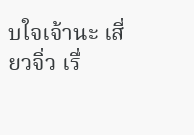บใจเจ้านะ เสี่ยวจิ่ว เรื่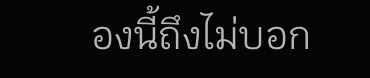องนี้ถึงไม่บอก